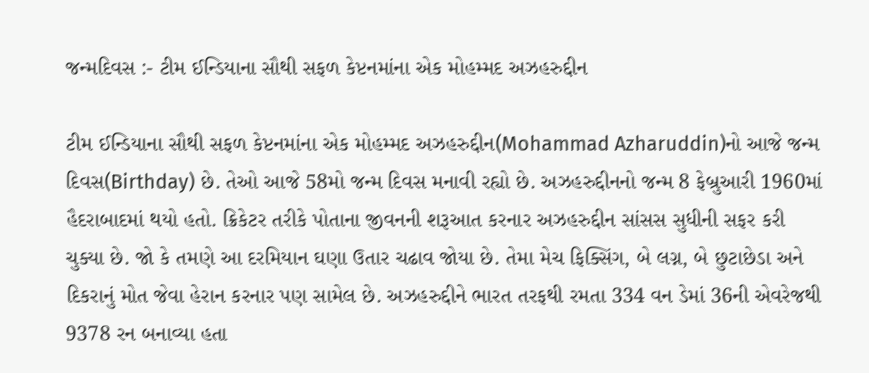જન્મદિવસ :- ટીમ ઈન્ડિયાના સૌથી સફળ કેપ્ટનમાંના એક મોહમ્મદ અઝહરુદ્દીન

ટીમ ઈન્ડિયાના સૌથી સફળ કેપ્ટનમાંના એક મોહમ્મદ અઝહરુદ્દીન(Mohammad Azharuddin)નો આજે જન્મ દિવસ(Birthday) છે. તેઓ આજે 58મો જન્મ દિવસ મનાવી રહ્યો છે. અઝહરુદ્દીનનો જન્મ 8 ફેબ્રુઆરી 1960માં હૈદરાબાદમાં થયો હતો. ક્રિકેટર તરીકે પોતાના જીવનની શરૂઆત કરનાર અઝહરુદ્દીન સાંસસ સુધીની સફર કરી ચુક્યા છે. જો કે તમણે આ દરમિયાન ઘણા ઉતાર ચઢાવ જોયા છે. તેમા મેચ ફિક્સિંગ, બે લગ્ન, બે છુટાછેડા અને દિકરાનું મોત જેવા હેરાન કરનાર પણ સામેલ છે. અઝહરુદ્દીને ભારત તરફથી રમતા 334 વન ડેમાં 36ની એવરેજથી 9378 રન બનાવ્યા હતા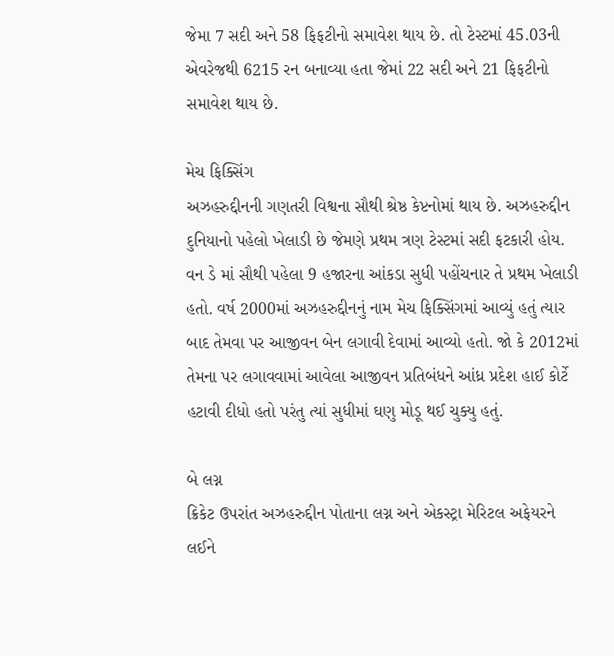જેમા 7 સદી અને 58 ફિફટીનો સમાવેશ થાય છે. તો ટેસ્ટમાં 45.03ની એવરેજથી 6215 રન બનાવ્યા હતા જેમાં 22 સદી અને 21 ફિફટીનો સમાવેશ થાય છે.

મેચ ફિક્સિંગ
અઝહરુદ્દીનની ગણતરી વિશ્વના સૌથી શ્રેષ્ઠ કેપ્ટનોમાં થાય છે. અઝહરુદ્દીન દુનિયાનો પહેલો ખેલાડી છે જેમણે પ્રથમ ત્રણ ટેસ્ટમાં સદી ફટકારી હોય. વન ડે માં સૌથી પહેલા 9 હજારના આંકડા સુધી પહોંચનાર તે પ્રથમ ખેલાડી હતો. વર્ષ 2000માં અઝહરુદ્દીનનું નામ મેચ ફિક્સિંગમાં આવ્યું હતું ત્યાર બાદ તેમવા પર આજીવન બેન લગાવી દેવામાં આવ્યો હતો. જો કે 2012માં તેમના પર લગાવવામાં આવેલા આજીવન પ્રતિબંધને આંધ્ર પ્રદેશ હાઈ કોર્ટે હટાવી દીધો હતો પરંતુ ત્યાં સુધીમાં ઘણુ મોડૂ થઈ ચુક્યુ હતું.

બે લગ્ન
ક્રિકેટ ઉપરાંત અઝહરુદ્દીન પોતાના લગ્ન અને એકસ્ટ્રા મેરિટલ અફેયરને લઈને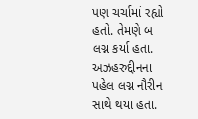પણ ચર્ચામાં રહ્યો હતો. તેમણે બ લગ્ન કર્યા હતા. અઝહરુદ્દીનના પહેલ લગ્ન નૌરીન સાથે થયા હતા.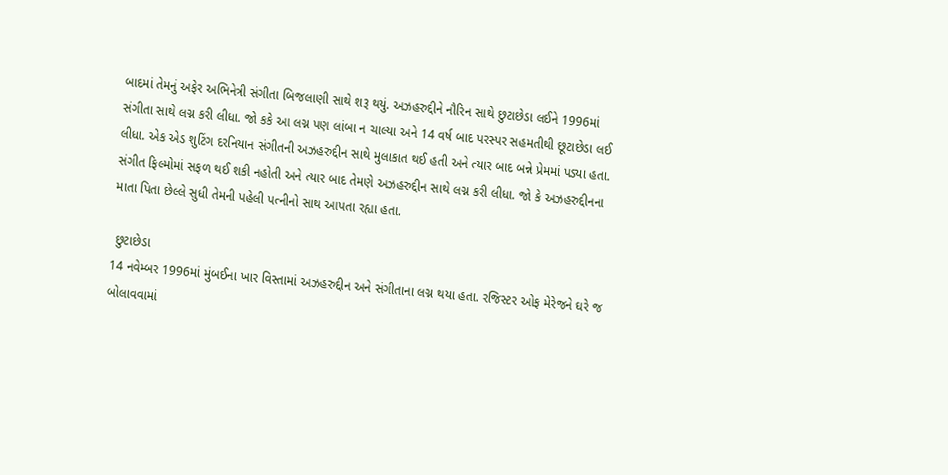બાદમાં તેમનું અફેર અભિનેત્રી સંગીતા બિજલાણી સાથે શરૂ થયું. અઝહરુદ્દીને નૌરિન સાથે છુટાછેડા લઈને 1996માં સંગીતા સાથે લગ્ન કરી લીધા. જો કકે આ લગ્ન પણ લાંબા ન ચાલ્યા અને 14 વર્ષ બાદ પરસ્પર સહમતીથી છૂટાછેડા લઈ લીધા. એક એડ શુટિંગ દરનિયાન સંગીતની અઝહરુદ્દીન સાથે મુલાકાત થઈ હતી અને ત્યાર બાદ બન્ને પ્રેમમાં પડ્યા હતા. સંગીત ફિલ્મોમાં સફળ થઈ શકી નહોતી અને ત્યાર બાદ તેમણે અઝહરુદ્દીન સાથે લગ્ન કરી લીધા. જો કે અઝહરુદ્દીનના માતા પિતા છેલ્લે સુધી તેમની પહેલી પત્નીનો સાથ આપતા રહ્યા હતા.

 છુટાછેડા
14 નવેમ્બર 1996માં મુંબઈના ખાર વિસ્તામાં અઝહરુદ્દીન અને સંગીતાના લગ્ન થયા હતા. રજિસ્ટર ઓફ મેરેજને ઘરે જ બોલાવવામાં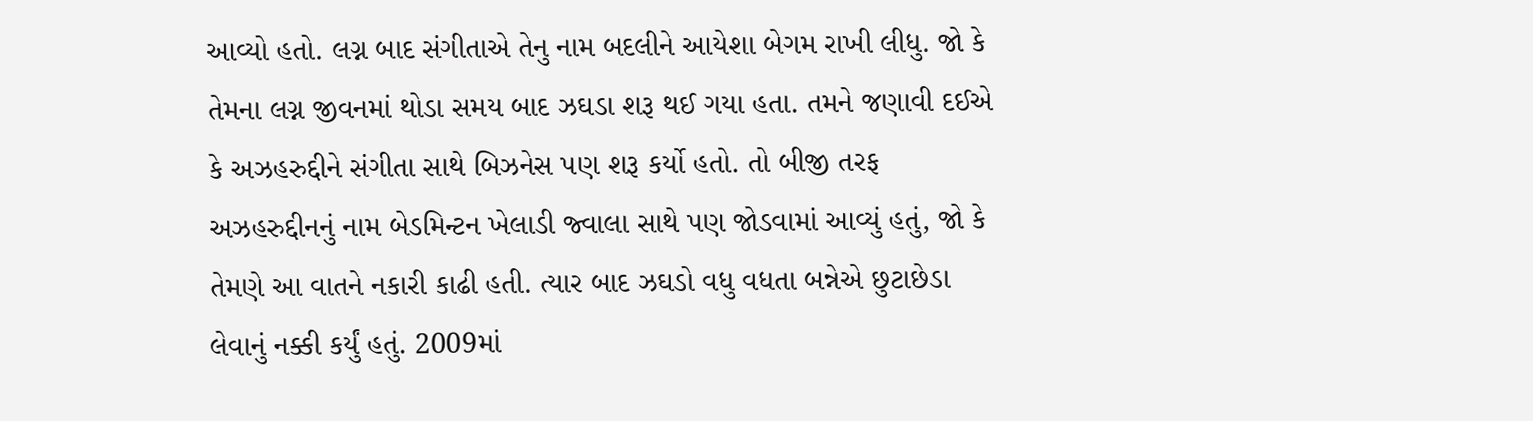આવ્યો હતો. લગ્ન બાદ સંગીતાએ તેનુ નામ બદલીને આયેશા બેગમ રાખી લીધુ. જો કે તેમના લગ્ન જીવનમાં થોડા સમય બાદ ઝઘડા શરૂ થઈ ગયા હતા. તમને જણાવી દઈએ કે અઝહરુદ્દીને સંગીતા સાથે બિઝનેસ પણ શરૂ કર્યો હતો. તો બીજી તરફ અઝહરુદ્દીનનું નામ બેડમિન્ટન ખેલાડી જ્વાલા સાથે પણ જોડવામાં આવ્યું હતું, જો કે તેમણે આ વાતને નકારી કાઢી હતી. ત્યાર બાદ ઝઘડો વધુ વધતા બન્નેએ છુટાછેડા લેવાનું નક્કી કર્યું હતું. 2009માં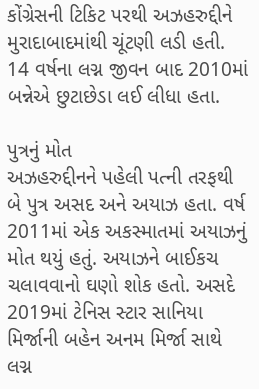કોંગ્રેસની ટિકિટ પરથી અઝહરુદ્દીને મુરાદાબાદમાંથી ચૂંટણી લડી હતી. 14 વર્ષના લગ્ન જીવન બાદ 2010માં બન્નેએ છુટાછેડા લઈ લીધા હતા.

પુત્રનું મોત
અઝહરુદ્દીનને પહેલી પત્ની તરફથી બે પુત્ર અસદ અને અયાઝ હતા. વર્ષ 2011માં એક અકસ્માતમાં અયાઝનું મોત થયું હતું. અયાઝને બાઈકચ ચલાવવાનો ઘણો શોક હતો. અસદે 2019માં ટેનિસ સ્ટાર સાનિયા મિર્જાની બહેન અનમ મિર્જા સાથે લગ્ન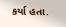કર્યા હતા.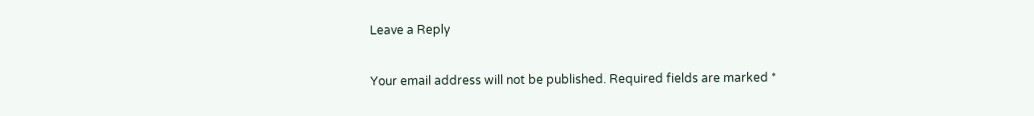Leave a Reply

Your email address will not be published. Required fields are marked *